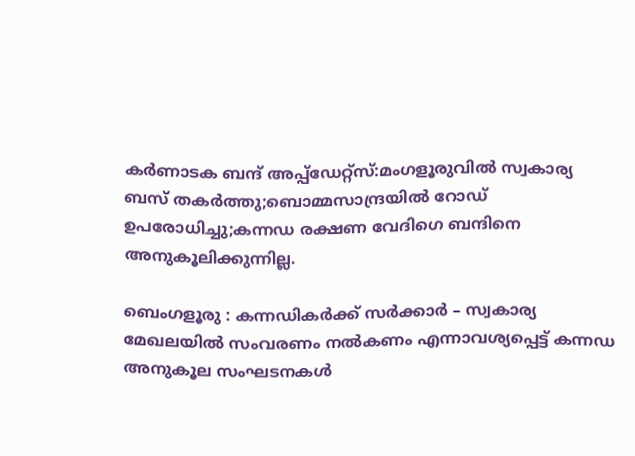കർണാടക ബന്ദ് അപ്പ്ഡേറ്റ്സ്:മംഗളൂരുവിൽ സ്വകാര്യ ബസ് തകർത്തു;ബൊമ്മസാന്ദ്രയിൽ റോഡ് ഉപരോധിച്ചു;കന്നഡ രക്ഷണ വേദിഗെ ബന്ദിനെ അനുകൂലിക്കുന്നില്ല.

ബെംഗളൂരു : കന്നഡികർക്ക് സർക്കാർ – സ്വകാര്യ മേഖലയിൽ സംവരണം നൽകണം എന്നാവശ്യപ്പെട്ട് കന്നഡ അനുകൂല സംഘടനകൾ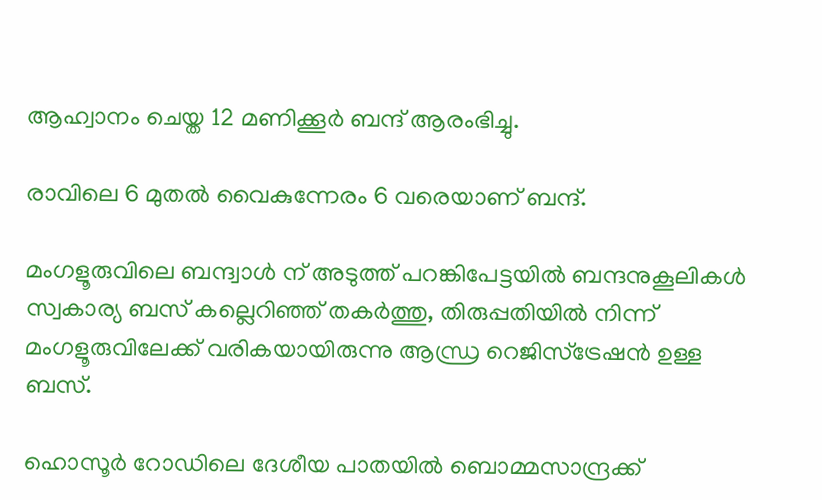ആഹ്വാനം ചെയ്ത 12 മണിക്കൂർ ബന്ദ് ആരംഭിച്ചു.

രാവിലെ 6 മുതൽ വൈകുന്നേരം 6 വരെയാണ് ബന്ദ്.

മംഗളൂരുവിലെ ബന്ദ്വാൾ ന് അടുത്ത് പറങ്കിപേട്ടയിൽ ബന്ദനുകൂലികൾ സ്വകാര്യ ബസ് കല്ലെറിഞ്ഞ് തകർത്തു, തിരുപ്പതിയിൽ നിന്ന് മംഗളൂരുവിലേക്ക് വരികയായിരുന്നു ആന്ധ്ര റെജിസ്ട്രേഷൻ ഉള്ള ബസ്.

ഹൊസൂർ റോഡിലെ ദേശീയ പാതയിൽ ബൊമ്മസാന്ദ്രക്ക്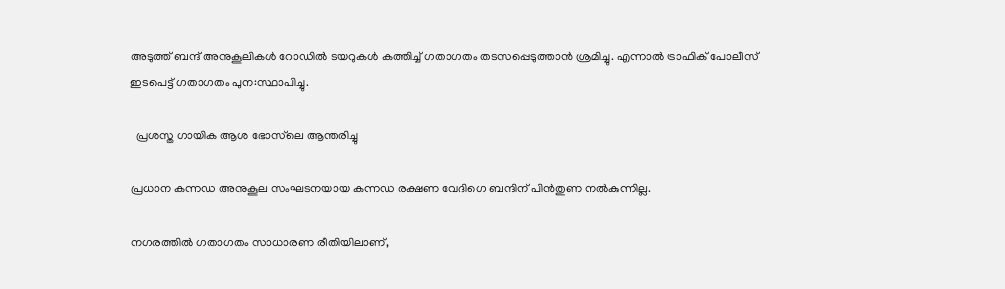അടുത്ത് ബന്ദ് അനുകൂലികൾ റോഡിൽ ടയറുകൾ കത്തിച്ച് ഗതാഗതം തടസപ്പെടുത്താൻ ശ്രമിച്ചു. എന്നാൽ ട്രാഫിക് പോലീസ് ഇടപെട്ട് ഗതാഗതം പുന:സ്ഥാപിച്ചു.

  പ്രശസ്ത ഗായിക ആശ ഭോസ്‌ലെ ആന്തരിച്ചു

പ്രധാന കന്നഡ അനുകൂല സംഘടനയായ കന്നഡ രക്ഷണ വേദിഗെ ബന്ദിന് പിൻതുണ നൽകുന്നില്ല.

നഗരത്തിൽ ഗതാഗതം സാധാരണ രീതിയിലാണ്,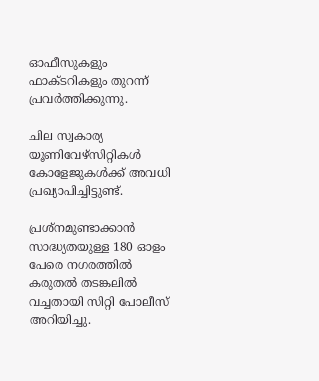ഓഫീസുകളും ഫാക്ടറികളും തുറന്ന് പ്രവർത്തിക്കുന്നു.

ചില സ്വകാര്യ യൂണിവേഴ്സിറ്റികൾ കോളേജുകൾക്ക് അവധി പ്രഖ്യാപിച്ചിട്ടുണ്ട്.

പ്രശ്നമുണ്ടാക്കാൻ സാദ്ധ്യതയുള്ള 180 ഓളം പേരെ നഗരത്തിൽ കരുതൽ തടങ്കലിൽ വച്ചതായി സിറ്റി പോലീസ് അറിയിച്ചു.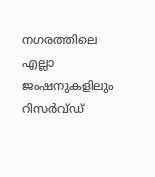നഗരത്തിലെ എല്ലാ ജംഷനുകളിലും റിസർവ്ഡ്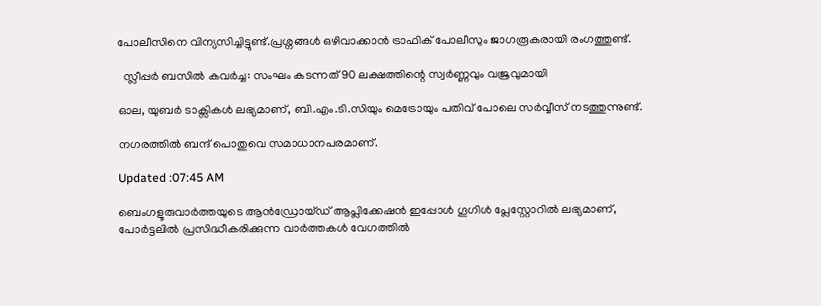പോലീസിനെ വിന്യസിച്ചിട്ടുണ്ട്.പ്രശ്നങ്ങൾ ഒഴിവാക്കാൻ ട്രാഫിക് പോലീസും ജാഗരൂകരായി രംഗത്തുണ്ട്.

  സ്ലീപ്പർ ബസിൽ കവർച്ച: സംഘം കടന്നത് 90 ലക്ഷത്തിന്റെ സ്വർണ്ണവും വജ്രവുമായി

ഓല, യുബർ ടാക്സികൾ ലഭ്യമാണ്, ബി.എം.ടി.സിയും മെട്രോയും പതിവ് പോലെ സർവ്വീസ് നടത്തുന്നുണ്ട്.

നഗരത്തിൽ ബന്ദ് പൊതുവെ സമാധാനപരമാണ്.

Updated :07:45 AM

ബെംഗളൂരുവാർത്തയുടെ ആൻഡ്രോയ്ഡ് ആപ്ലിക്കേഷൻ ഇപ്പോൾ ഗൂഗിൾ പ്ലേസ്റ്റോറിൽ ലഭ്യമാണ്, പോർട്ടലിൽ പ്രസിദ്ധീകരിക്കുന്ന വാർത്തകൾ വേഗത്തിൽ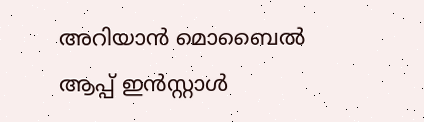അറിയാൻ മൊബൈൽ ആപ്പ് ഇൻസ്റ്റാൾ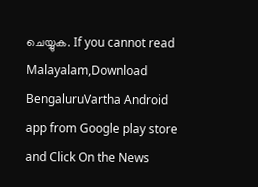ചെയ്യുക. If you cannot read Malayalam,Download BengaluruVartha Android app from Google play store and Click On the News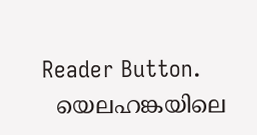Reader Button.
  യെലഹങ്കയിലെ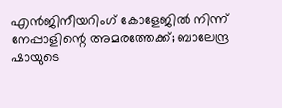എൻജിനീയറിംഗ് കോളേജിൽ നിന്ന് നേപ്പാളിന്റെ അമരത്തേക്ക്; ബാലേന്ദ്ര ഷായുടെ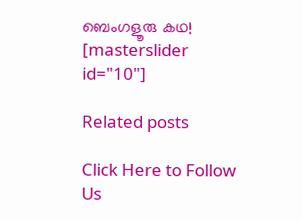ബെംഗളൂരു കഥ!
[masterslider id="10"]

Related posts

Click Here to Follow Us